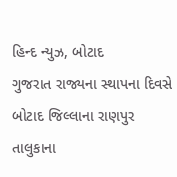હિન્દ ન્યુઝ, બોટાદ
ગુજરાત રાજ્યના સ્થાપના દિવસે બોટાદ જિલ્લાના રાણપુર તાલુકાના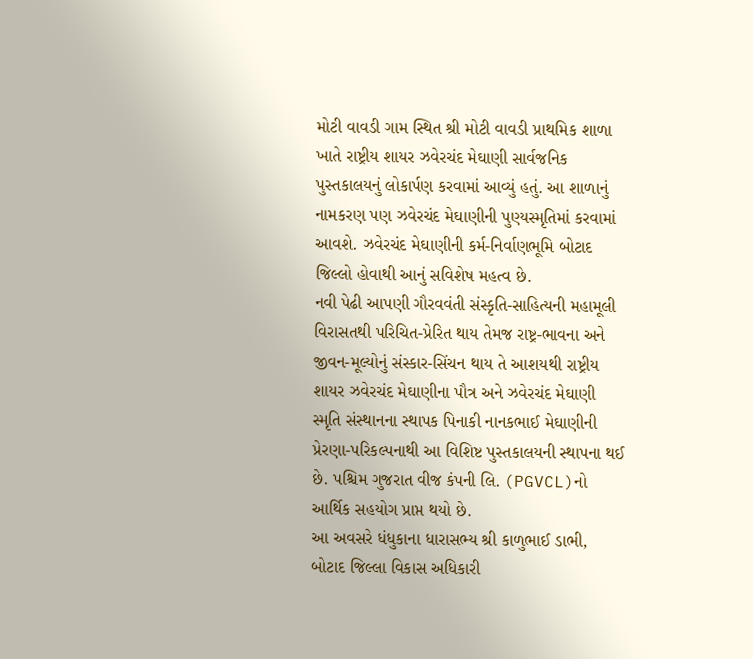મોટી વાવડી ગામ સ્થિત શ્રી મોટી વાવડી પ્રાથમિક શાળા ખાતે રાષ્ટ્રીય શાયર ઝવેરચંદ મેઘાણી સાર્વજનિક પુસ્તકાલયનું લોકાર્પણ કરવામાં આવ્યું હતું. આ શાળાનું નામકરણ પણ ઝવેરચંદ મેઘાણીની પુણ્યસ્મૃતિમાં કરવામાં આવશે. ઝવેરચંદ મેઘાણીની કર્મ-નિર્વાણભૂમિ બોટાદ જિલ્લો હોવાથી આનું સવિશેષ મહત્વ છે.
નવી પેઢી આપણી ગૌરવવંતી સંસ્કૃતિ-સાહિત્યની મહામૂલી વિરાસતથી પરિચિત-પ્રેરિત થાય તેમજ રાષ્ટ્ર-ભાવના અને જીવન-મૂલ્યોનું સંસ્કાર-સિંચન થાય તે આશયથી રાષ્ટ્રીય શાયર ઝવેરચંદ મેઘાણીના પૌત્ર અને ઝવેરચંદ મેઘાણી સ્મૃતિ સંસ્થાનના સ્થાપક પિનાકી નાનકભાઈ મેઘાણીની પ્રેરણા-પરિકલ્પનાથી આ વિશિષ્ટ પુસ્તકાલયની સ્થાપના થઈ છે. પશ્ચિમ ગુજરાત વીજ કંપની લિ. (PGVCL)નો આર્થિક સહયોગ પ્રાપ્ત થયો છે.
આ અવસરે ધંધુકાના ધારાસભ્ય શ્રી કાળુભાઈ ડાભી, બોટાદ જિલ્લા વિકાસ અધિકારી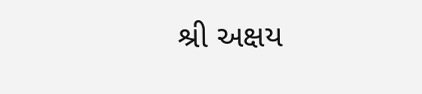શ્રી અક્ષય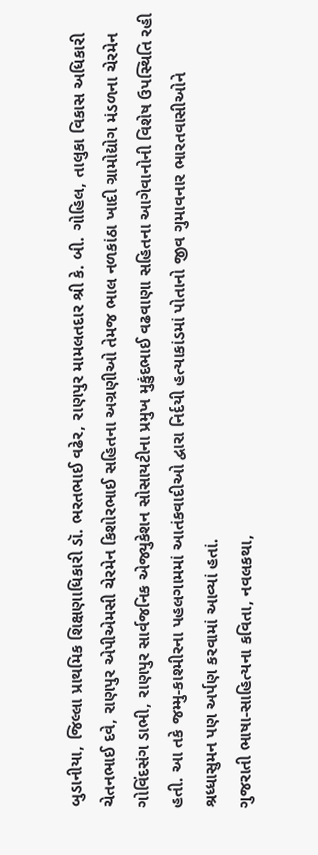બુડાનીયા, જિલ્લા પ્રાથમિક શિક્ષણાધિકારી ડૉ. ભરતભાઈ વઢેર, રાણપુર મામલતદાર શ્રી કે. બી. ગોહિલ, તાલુકા વિકાસ અધિકારી ચેતનભાઈ દવે, રાણપુર એપીએમસી ચેરમેન કિશોરભાઈ સહિતના અગ્રણીઓ તેમજ ભાલ નળકાંઠા ખાદી ગ્રામોદ્યોગ મંડળના ચેરમેન ગોવિંદસંગ ડાભી, રાણપુર સાર્વજનિક એજ્યુકેશન સોસાયટીના પ્રમુખ મુકુંદભાઈ વઢવાણા સહિતના આગેવાનોની વિશેષ ઉપસ્થિતિ રહી હતી. આ તકે જમ્મુ-કાશ્મીરના પહલગામમાં આતંકવાદીઓ દ્વારા નિર્દયી હત્યાકાંડમાં પોતાનો જીવ ગુમાવનાર ભારતવાસીઓને શ્રધ્ધાસુમન પણ અર્પણ કરવામાં આવ્યાં હતાં.
ગુજરાતી ભાષા-સાહિત્યના કવિતા, નવલકથા,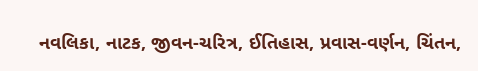નવલિકા, નાટક, જીવન-ચરિત્ર, ઈતિહાસ, પ્રવાસ-વર્ણન, ચિંતન,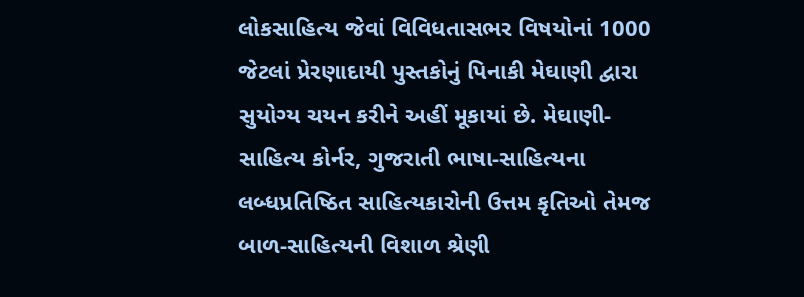લોકસાહિત્ય જેવાં વિવિધતાસભર વિષયોનાં 1000 જેટલાં પ્રેરણાદાયી પુસ્તકોનું પિનાકી મેઘાણી દ્વારા સુયોગ્ય ચયન કરીને અહીં મૂકાયાં છે. મેઘાણી-સાહિત્ય કોર્નર, ગુજરાતી ભાષા-સાહિત્યના લબ્ધપ્રતિષ્ઠિત સાહિત્યકારોની ઉત્તમ કૃતિઓ તેમજ બાળ-સાહિત્યની વિશાળ શ્રેણી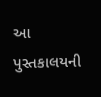આ પુસ્તકાલયની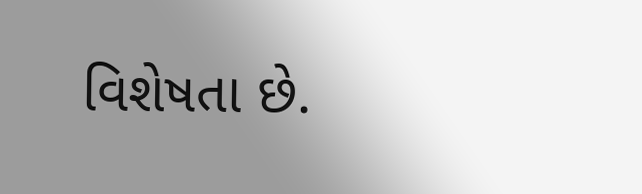વિશેષતા છે.